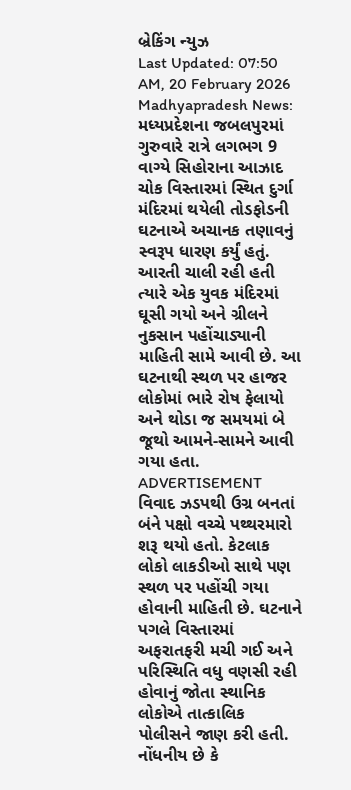બ્રેકિંગ ન્યુઝ
Last Updated: 07:50 AM, 20 February 2026
Madhyapradesh News: મધ્યપ્રદેશના જબલપુરમાં ગુરુવારે રાત્રે લગભગ 9 વાગ્યે સિહોરાના આઝાદ ચોક વિસ્તારમાં સ્થિત દુર્ગા મંદિરમાં થયેલી તોડફોડની ઘટનાએ અચાનક તણાવનું સ્વરૂપ ધારણ કર્યું હતું. આરતી ચાલી રહી હતી ત્યારે એક યુવક મંદિરમાં ઘૂસી ગયો અને ગ્રીલને નુકસાન પહોંચાડ્યાની માહિતી સામે આવી છે. આ ઘટનાથી સ્થળ પર હાજર લોકોમાં ભારે રોષ ફેલાયો અને થોડા જ સમયમાં બે જૂથો આમને-સામને આવી ગયા હતા.
ADVERTISEMENT
વિવાદ ઝડપથી ઉગ્ર બનતાં બંને પક્ષો વચ્ચે પથ્થરમારો શરૂ થયો હતો. કેટલાક લોકો લાકડીઓ સાથે પણ સ્થળ પર પહોંચી ગયા હોવાની માહિતી છે. ઘટનાને પગલે વિસ્તારમાં અફરાતફરી મચી ગઈ અને પરિસ્થિતિ વધુ વણસી રહી હોવાનું જોતા સ્થાનિક લોકોએ તાત્કાલિક પોલીસને જાણ કરી હતી. નોંધનીય છે કે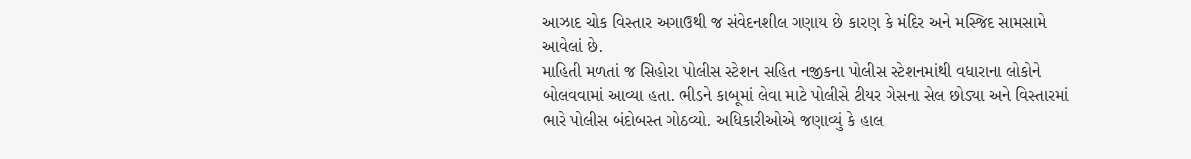આઝાદ ચોક વિસ્તાર અગાઉથી જ સંવેદનશીલ ગણાય છે કારણ કે મંદિર અને મસ્જિદ સામસામે આવેલાં છે.
માહિતી મળતાં જ સિહોરા પોલીસ સ્ટેશન સહિત નજીકના પોલીસ સ્ટેશનમાંથી વધારાના લોકોને બોલવવામાં આવ્યા હતા. ભીડને કાબૂમાં લેવા માટે પોલીસે ટીયર ગેસના સેલ છોડ્યા અને વિસ્તારમાં ભારે પોલીસ બંદોબસ્ત ગોઠવ્યો. અધિકારીઓએ જણાવ્યું કે હાલ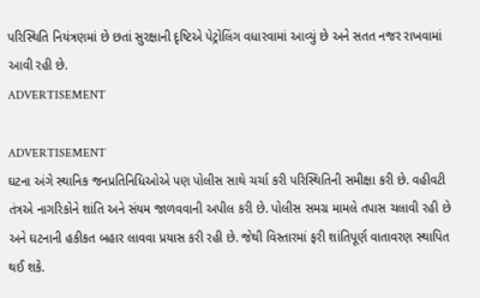પરિસ્થિતિ નિયંત્રણમાં છે છતાં સુરક્ષાની દૃષ્ટિએ પેટ્રોલિંગ વધારવામાં આવ્યું છે અને સતત નજર રાખવામાં આવી રહી છે.
ADVERTISEMENT

ADVERTISEMENT
ઘટના અંગે સ્થાનિક જનપ્રતિનિધિઓએ પણ પોલીસ સાથે ચર્ચા કરી પરિસ્થિતિની સમીક્ષા કરી છે. વહીવટી તંત્રએ નાગરિકોને શાંતિ અને સંયમ જાળવવાની અપીલ કરી છે. પોલીસ સમગ્ર મામલે તપાસ ચલાવી રહી છે અને ઘટનાની હકીકત બહાર લાવવા પ્રયાસ કરી રહી છે. જેથી વિસ્તારમાં ફરી શાંતિપૂર્ણ વાતાવરણ સ્થાપિત થઈ શકે.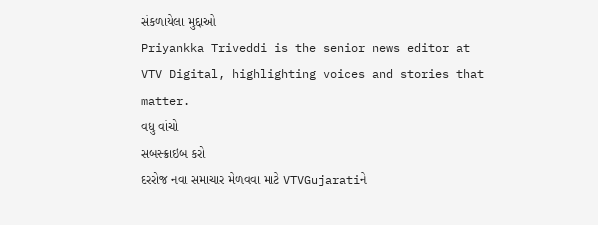સંકળાયેલા મુદ્દાઓ
Priyankka Triveddi is the senior news editor at VTV Digital, highlighting voices and stories that matter.
વધુ વાંચો
સબસ્ક્રાઇબ કરો
દરરોજ નવા સમાચાર મેળવવા માટે VTVGujaratiને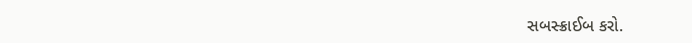સબસ્ક્રાઈબ કરો.